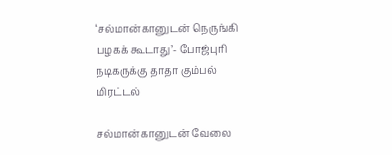‘சல்மான்கானுடன் நெருங்கி பழகக் கூடாது’- போஜ்புரி நடிகருக்கு தாதா கும்பல் மிரட்டல்

சல்மான்கானுடன் வேலை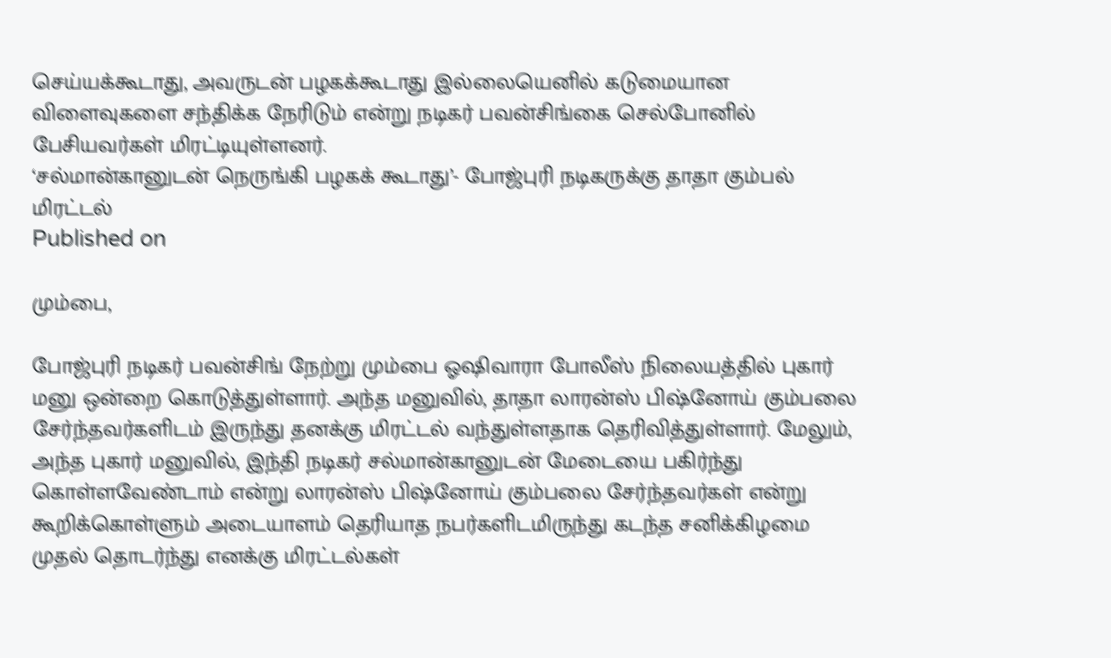செய்யக்கூடாது, அவருடன் பழகக்கூடாது இல்லையெனில் கடுமையான விளைவுகளை சந்திக்க நேரிடும் என்று நடிகர் பவன்சிங்கை செல்போனில் பேசியவர்கள் மிரட்டியுள்ளனர்.
‘சல்மான்கானுடன் நெருங்கி பழகக் கூடாது’- போஜ்புரி நடிகருக்கு தாதா கும்பல் மிரட்டல்
Published on

மும்பை,

போஜ்புரி நடிகர் பவன்சிங் நேற்று மும்பை ஓஷிவாரா போலீஸ் நிலையத்தில் புகார் மனு ஒன்றை கொடுத்துள்ளார். அந்த மனுவில், தாதா லாரன்ஸ் பிஷ்னோய் கும்பலை சேர்ந்தவர்களிடம் இருந்து தனக்கு மிரட்டல் வந்துள்ளதாக தெரிவித்துள்ளார். மேலும், அந்த புகார் மனுவில், இந்தி நடிகர் சல்மான்கானுடன் மேடையை பகிர்ந்து கொள்ளவேண்டாம் என்று லாரன்ஸ் பிஷ்னோய் கும்பலை சேர்ந்தவர்கள் என்று கூறிக்கொள்ளும் அடையாளம் தெரியாத நபர்களிடமிருந்து கடந்த சனிக்கிழமை முதல் தொடர்ந்து எனக்கு மிரட்டல்கள்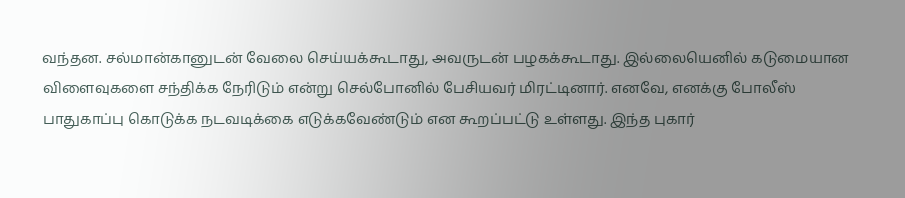வந்தன. சல்மான்கானுடன் வேலை செய்யக்கூடாது, அவருடன் பழகக்கூடாது. இல்லையெனில் கடுமையான விளைவுகளை சந்திக்க நேரிடும் என்று செல்போனில் பேசியவர் மிரட்டினார். எனவே, எனக்கு போலீஸ் பாதுகாப்பு கொடுக்க நடவடிக்கை எடுக்கவேண்டும் என கூறப்பட்டு உள்ளது. இந்த புகார்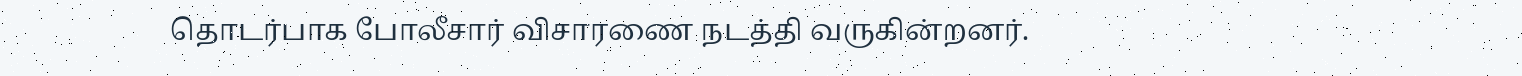தொடர்பாக போலீசார் விசாரணை நடத்தி வருகின்றனர்.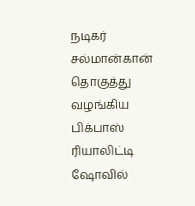நடிகர் சல்மான்கான் தொகுத்து வழங்கிய பிக்பாஸ் ரியாலிட்டி ஷோவில்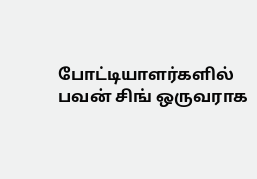போட்டியாளர்களில் பவன் சிங் ஒருவராக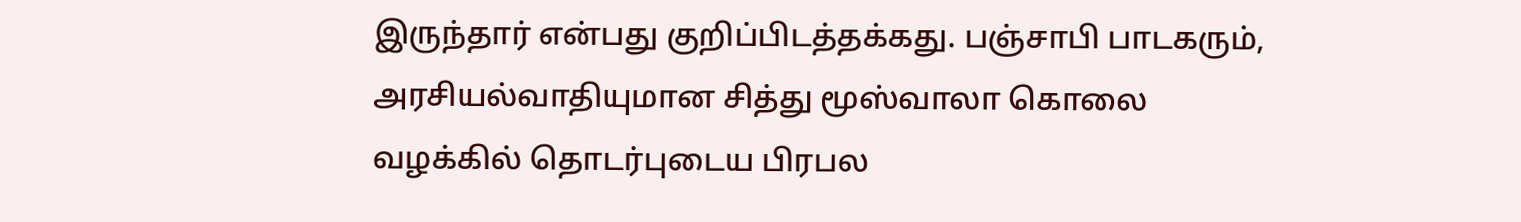இருந்தார் என்பது குறிப்பிடத்தக்கது. பஞ்சாபி பாடகரும், அரசியல்வாதியுமான சித்து மூஸ்வாலா கொலை வழக்கில் தொடர்புடைய பிரபல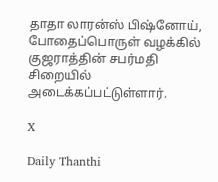தாதா லாரன்ஸ் பிஷ்னோய், போதைப்பொருள் வழக்கில் குஜராத்தின் சபர்மதி சிறையில் அடைக்கப்பட்டுள்ளார்.

X

Daily Thanthi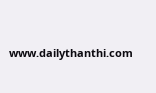www.dailythanthi.com